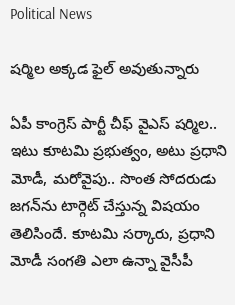Political News

ష‌ర్మిల అక్కడ ఫైల్ అవుతున్నారు

ఏపీ కాంగ్రెస్ పార్టీ చీఫ్ వైఎస్ ష‌ర్మిల‌.. ఇటు కూట‌మి ప్ర‌భుత్వం, అటు ప్ర‌ధాని మోడీ, మ‌రోవైపు.. సొంత సోద‌రుడు జ‌గ‌న్‌ను టార్గెట్ చేస్తున్న విష‌యం తెలిసిందే. కూట‌మి స‌ర్కారు, ప్ర‌ధాని మోడీ సంగ‌తి ఎలా ఉన్నా వైసీపీ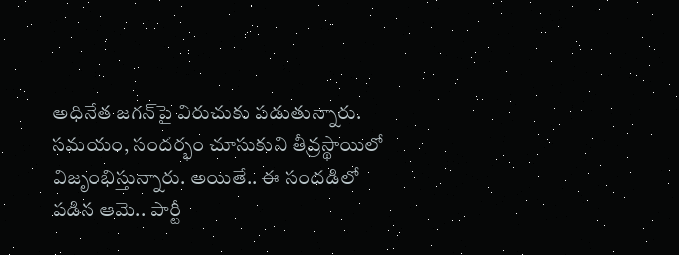అధినేత జ‌గ‌న్‌పై విరుచుకు ప‌డుతున్నారు. స‌మ‌యం, సంద‌ర్భం చూసుకుని తీవ్ర‌స్థాయిలో విజృంభిస్తున్నారు. అయితే.. ఈ సంద‌డిలో ప‌డిన ఆమె.. పార్టీ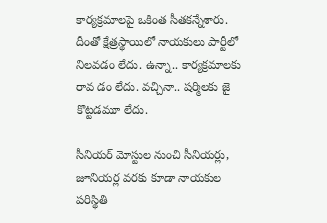కార్య‌క్ర‌మాల‌పై ఒకింత సీత‌క‌న్నేశారు. దీంతో క్షేత్ర‌స్థాయిలో నాయ‌కులు పార్టీలో నిల‌వ‌డం లేదు. ఉన్నా.. కార్య‌క్ర‌మాల‌కు రావ డం లేదు. వ‌చ్చినా.. ష‌ర్మిల‌కు జై కొట్ట‌డ‌మూ లేదు.

సీనియ‌ర్ మోస్టుల నుంచి సీనియ‌ర్లు, జూనియ‌ర్ల వ‌ర‌కు కూడా నాయ‌కుల ప‌రిస్థితి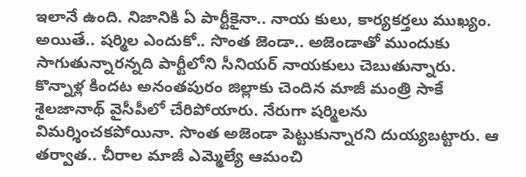ఇలానే ఉంది. నిజానికి ఏ పార్టీకైనా.. నాయ కులు, కార్య‌క‌ర్త‌లు ముఖ్యం. అయితే.. ష‌ర్మిల ఎందుకో.. సొంత జెండా.. అజెండాతో ముందుకు సాగుతున్నార‌న్న‌ది పార్టీలోని సీనియ‌ర్ నాయకులు చెబుతున్నారు. కొన్నాళ్ల కింద‌ట అనంత‌పురం జిల్లాకు చెందిన మాజీ మంత్రి సాకే శైల‌జానాథ్ వైసీపీలో చేరిపోయారు. నేరుగా ష‌ర్మిల‌ను విమ‌ర్శించ‌క‌పోయినా. సొంత అజెండా పెట్టుకున్నార‌ని దుయ్య‌బ‌ట్టారు. ఆ త‌ర్వాత‌.. చీరాల మాజీ ఎమ్మెల్యే ఆమంచి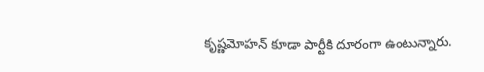కృష్ణ‌మోహ‌న్ కూడా పార్టీకి దూరంగా ఉంటున్నారు.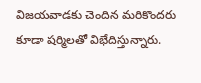విజ‌య‌వాడ‌కు చెందిన మ‌రికొంద‌రు కూడా ష‌ర్మిల‌తో విభేదిస్తున్నారు.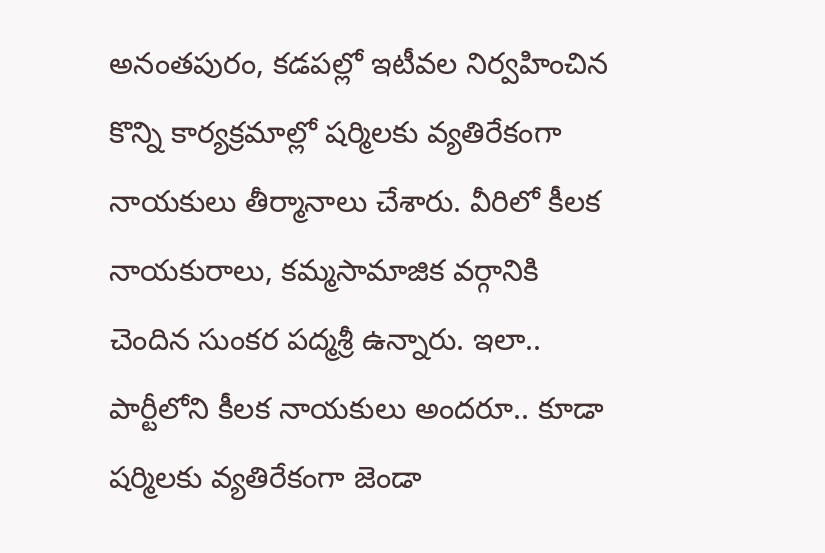అనంత‌పురం, క‌డ‌ప‌ల్లో ఇటీవ‌ల నిర్వ‌హించిన కొన్ని కార్య‌క్ర‌మాల్లో ష‌ర్మిల‌కు వ్య‌తిరేకంగా నాయ‌కులు తీర్మానాలు చేశారు. వీరిలో కీల‌క నాయ‌కురాలు, క‌మ్మ‌సామాజిక వ‌ర్గానికి చెందిన సుంక‌ర ప‌ద్మ‌శ్రీ ఉన్నారు. ఇలా.. పార్టీలోని కీల‌క నాయ‌కులు అంద‌రూ.. కూడా ష‌ర్మిల‌కు వ్య‌తిరేకంగా జెండా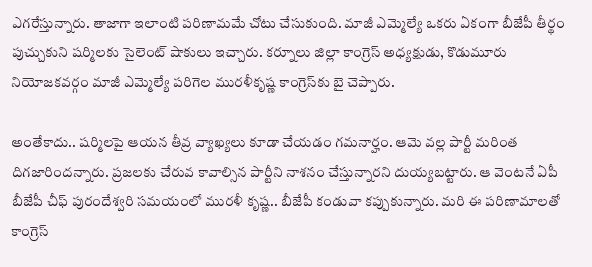ఎగ‌రేస్తున్నారు. తాజాగా ఇలాంటి ప‌రిణామ‌మే చోటు చేసుకుంది. మాజీ ఎమ్మెల్యే ఒక‌రు ఏకంగా బీజేపీ తీర్థం పుచ్చుకుని ష‌ర్మిల‌కు సైలెంట్ షాకులు ఇచ్చారు. కర్నూలు జిల్లా కాంగ్రెస్ అధ్యక్షుడు, కొడుమూరు నియోజ‌క‌వ‌ర్గం మాజీ ఎమ్మెల్యే పరిగెల మురళీకృష్ణ కాంగ్రెస్‌కు బై చెప్పారు.

అంతేకాదు.. ష‌ర్మిలపై ఆయ‌న తీవ్ర వ్యాఖ్య‌లు కూడా చేయ‌డం గ‌మ‌నార్హం. ఆమె వ‌ల్ల పార్టీ మ‌రింత దిగ‌జారింద‌న్నారు. ప్ర‌జ‌ల‌కు చేరువ కావాల్సిన పార్టీని నాశ‌నం చేస్తున్నార‌ని దుయ్య‌బ‌ట్టారు. ఆ వెంట‌నే ఏపీ బీజేపీ చీఫ్ పురందేశ్వ‌రి స‌మ‌యంలో ముర‌ళీ కృష్ణ‌.. బీజేపీ కండువా కప్పుకున్నారు. మ‌రి ఈ ప‌రిణామాల‌తో కాంగ్రెస్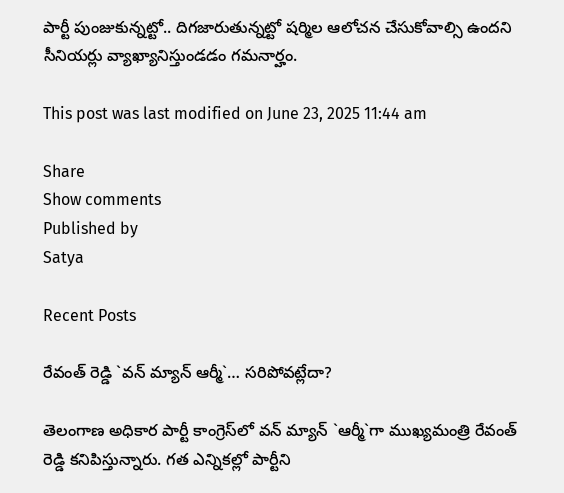పార్టీ పుంజుకున్న‌ట్టో.. దిగ‌జారుతున్న‌ట్టో ష‌ర్మిల ఆలోచ‌న చేసుకోవాల్సి ఉందని సీనియ‌ర్లు వ్యాఖ్యానిస్తుండ‌డం గ‌మ‌నార్హం.

This post was last modified on June 23, 2025 11:44 am

Share
Show comments
Published by
Satya

Recent Posts

రేవంత్ రెడ్డి `వ‌న్ మ్యాన్ ఆర్మీ`… సరిపోవట్లేదా?

తెలంగాణ అధికార పార్టీ కాంగ్రెస్‌లో వ‌న్ మ్యాన్ `ఆర్మీ`గా ముఖ్య‌మంత్రి రేవంత్ రెడ్డి క‌నిపిస్తున్నారు. గ‌త ఎన్నిక‌ల్లో పార్టీని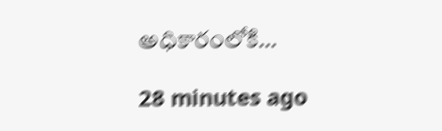అధికారంలోకి…

28 minutes ago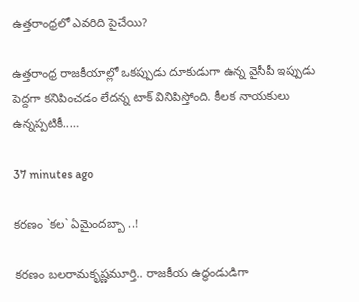ఉత్త‌రాంధ్ర‌లో ఎవరిది పైచేయి?

ఉత్త‌రాంధ్ర రాజ‌కీయాల్లో ఒక‌ప్పుడు దూకుడుగా ఉన్న వైసీపీ ఇప్పుడు పెద్ద‌గా క‌నిపించ‌డం లేద‌న్న టాక్ వినిపిస్తోంది. కీల‌క నాయ‌కులు ఉన్న‌ప్ప‌టికీ..…

37 minutes ago

క‌ర‌ణం `క‌ల‌` ఏమైంద‌బ్బా ..!

క‌ర‌ణం బ‌ల‌రామ‌కృష్ణ‌మూర్తి.. రాజ‌కీయ ఉద్ధండుడిగా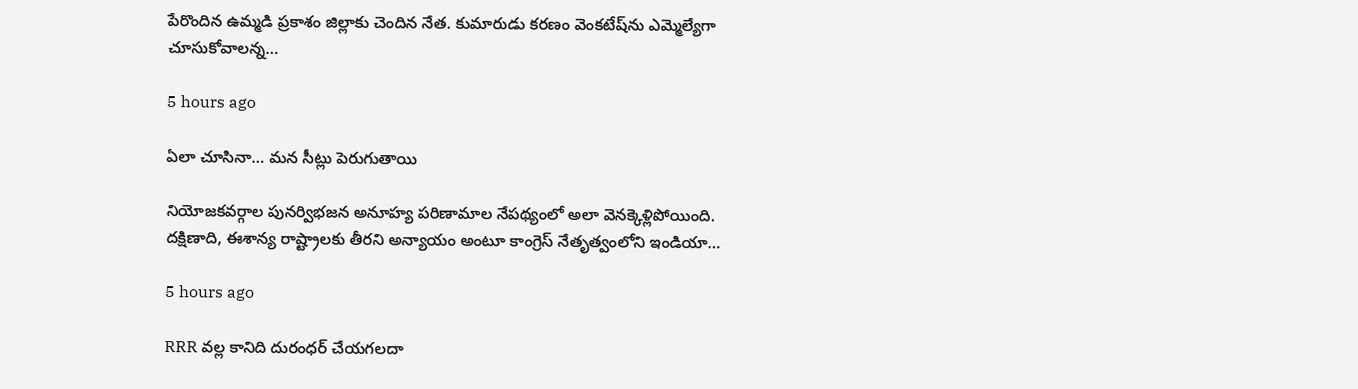పేరొందిన ఉమ్మ‌డి ప్ర‌కాశం జిల్లాకు చెందిన నేత‌. కుమారుడు క‌ర‌ణం వెంక‌టేష్‌ను ఎమ్మెల్యేగా చూసుకోవాల‌న్న…

5 hours ago

ఏలా చూసినా… మన సీట్లు పెరుగుతాయి

నియోజకవర్గాల పునర్విభజన అనూహ్య పరిణామాల నేపథ్యంలో అలా వెనక్కెళ్లిపోయింది. దక్షిణాది, ఈశాన్య రాష్ట్రాలకు తీరని అన్యాయం అంటూ కాంగ్రెస్ నేతృత్వంలోని ఇండియా…

5 hours ago

RRR వల్ల కానిది దురంధర్ చేయగలదా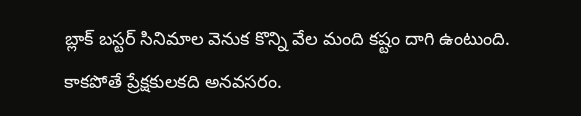బ్లాక్ బస్టర్ సినిమాల వెనుక కొన్ని వేల మంది కష్టం దాగి ఉంటుంది. కాకపోతే ప్రేక్షకులకది అనవసరం.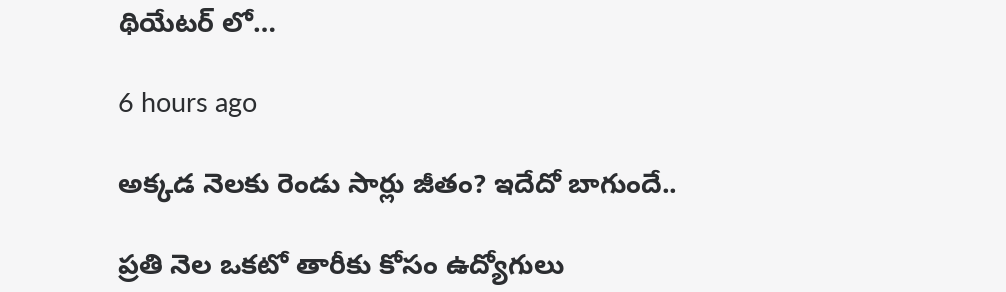థియేటర్ లో…

6 hours ago

అక్కడ నెలకు రెండు సార్లు జీతం? ఇదేదో బాగుందే..

ప్రతి నెల ఒకటో తారీకు కోసం ఉద్యోగులు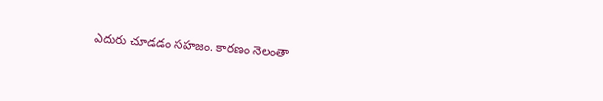ఎదురు చూడడం సహజం. కారణం నెలంతా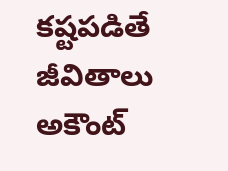కష్టపడితే జీవితాలు అకౌంట్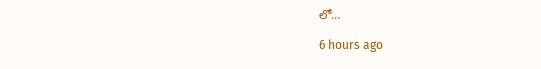లో…

6 hours ago